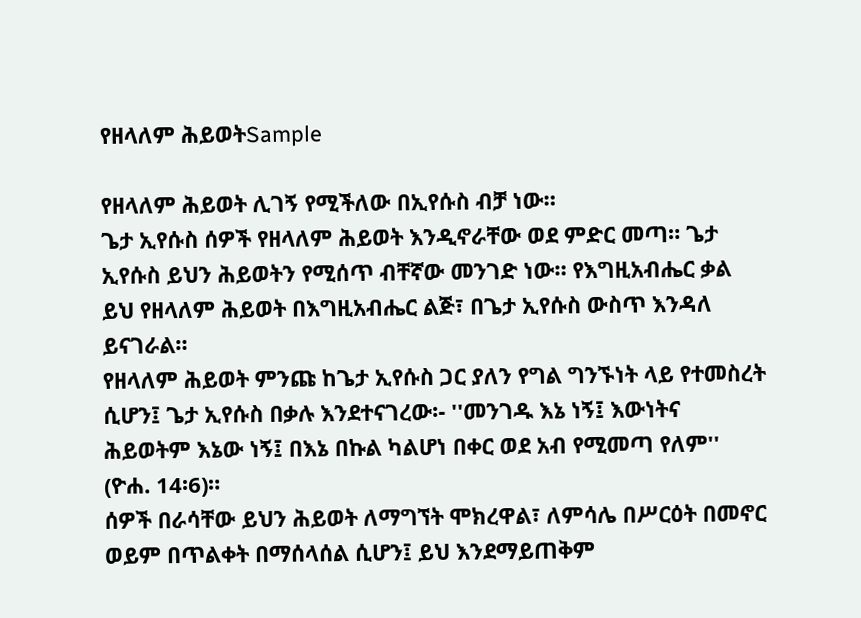የዘላለም ሕይወትSample

የዘላለም ሕይወት ሊገኝ የሚችለው በኢየሱስ ብቻ ነው።
ጌታ ኢየሱስ ሰዎች የዘላለም ሕይወት እንዲኖራቸው ወደ ምድር መጣ። ጌታ ኢየሱስ ይህን ሕይወትን የሚሰጥ ብቸኛው መንገድ ነው። የእግዚአብሔር ቃል ይህ የዘላለም ሕይወት በእግዚአብሔር ልጅ፣ በጌታ ኢየሱስ ውስጥ እንዳለ ይናገራል።
የዘላለም ሕይወት ምንጩ ከጌታ ኢየሱስ ጋር ያለን የግል ግንኙነት ላይ የተመስረት ሲሆን፤ ጌታ ኢየሱስ በቃሉ እንደተናገረው፡- ''መንገዱ እኔ ነኝ፤ እውነትና ሕይወትም እኔው ነኝ፤ በእኔ በኩል ካልሆነ በቀር ወደ አብ የሚመጣ የለም'' (ዮሐ. 14፡6)።
ሰዎች በራሳቸው ይህን ሕይወት ለማግኘት ሞክረዋል፣ ለምሳሌ በሥርዕት በመኖር ወይም በጥልቀት በማሰላሰል ሲሆን፤ ይህ እንደማይጠቅም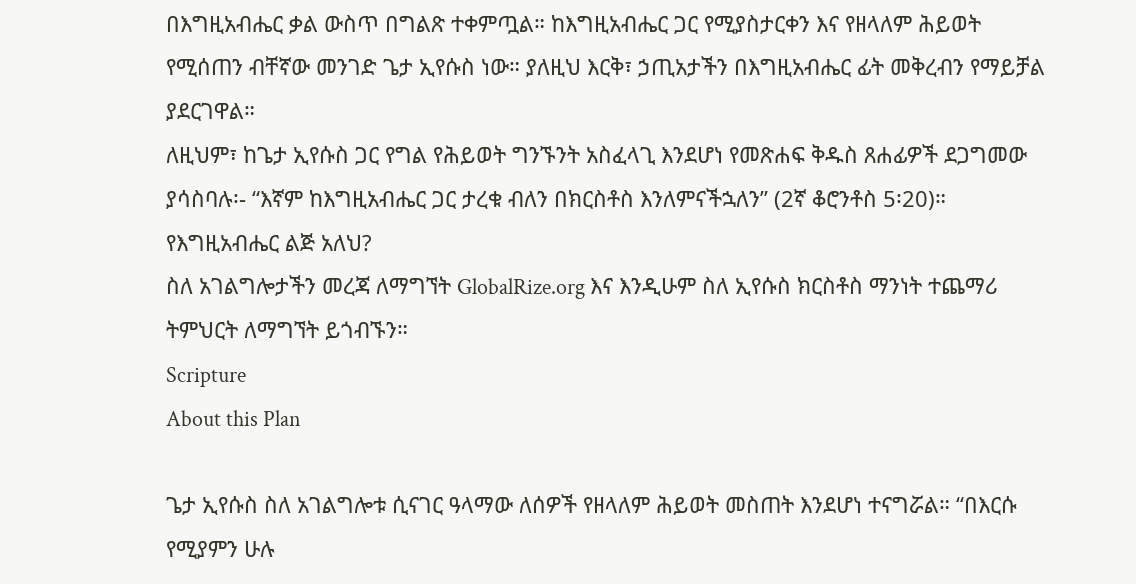በእግዚአብሔር ቃል ውስጥ በግልጽ ተቀምጧል። ከእግዚአብሔር ጋር የሚያስታርቀን እና የዘላለም ሕይወት የሚሰጠን ብቸኛው መንገድ ጌታ ኢየሱስ ነው። ያለዚህ እርቅ፣ ኃጢአታችን በእግዚአብሔር ፊት መቅረብን የማይቻል ያደርገዋል።
ለዚህም፣ ከጌታ ኢየሱስ ጋር የግል የሕይወት ግንኙንት አስፈላጊ እንደሆነ የመጽሐፍ ቅዱስ ጸሐፊዎች ደጋግመው ያሳስባሉ፡- “እኛም ከእግዚአብሔር ጋር ታረቁ ብለን በክርስቶስ እንለምናችኋለን” (2ኛ ቆሮንቶስ 5፡20)።
የእግዚአብሔር ልጅ አለህ?
ስለ አገልግሎታችን መረጃ ለማግኘት GlobalRize.org እና እንዲሁም ስለ ኢየሱስ ክርስቶስ ማንነት ተጨማሪ ትምህርት ለማግኘት ይጎብኙን።
Scripture
About this Plan

ጌታ ኢየሱስ ስለ አገልግሎቱ ሲናገር ዓላማው ለሰዎች የዘላለም ሕይወት መስጠት እንደሆነ ተናግሯል። “በእርሱ የሚያምን ሁሉ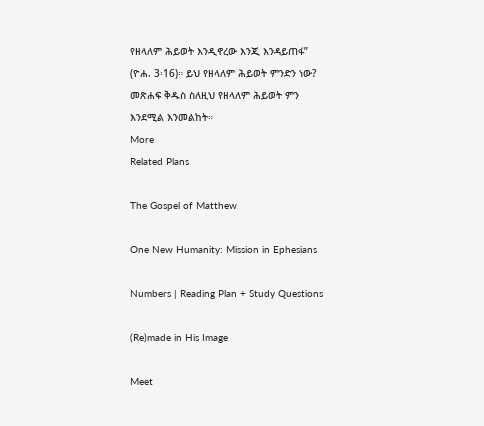የዘላለም ሕይወት እንዲኖረው እንጂ እንዳይጠፋ” (ዮሐ. 3፡16)። ይህ የዘላለም ሕይወት ምንድን ነው? መጽሐፍ ቅዱስ ስለዚህ የዘላለም ሕይወት ምን እንደሚል እንመልከት።
More
Related Plans

The Gospel of Matthew

One New Humanity: Mission in Ephesians

Numbers | Reading Plan + Study Questions

(Re)made in His Image

Meet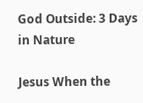God Outside: 3 Days in Nature

Jesus When the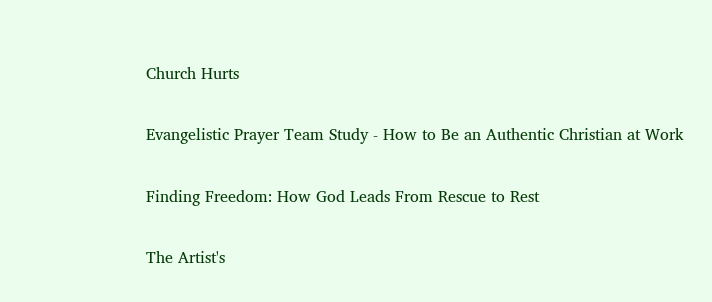Church Hurts

Evangelistic Prayer Team Study - How to Be an Authentic Christian at Work

Finding Freedom: How God Leads From Rescue to Rest

The Artist's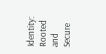Identity: Rooted and Secure